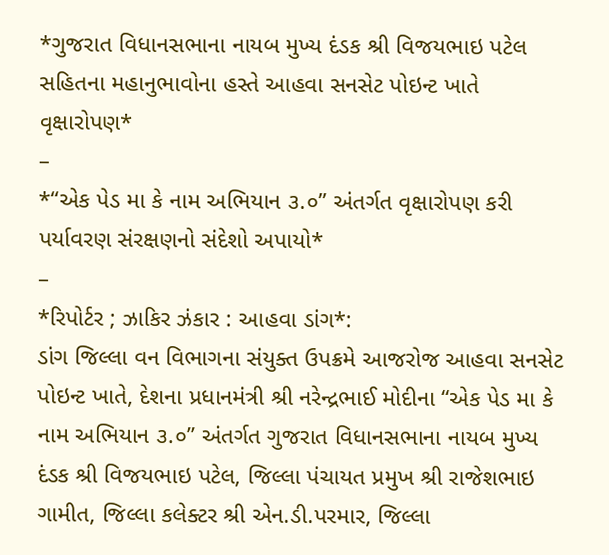*ગુજરાત વિધાનસભાના નાયબ મુખ્ય દંડક શ્રી વિજયભાઇ પટેલ સહિતના મહાનુભાવોના હસ્તે આહવા સનસેટ પોઇન્ટ ખાતે વૃક્ષારોપણ*
–
*“એક પેડ મા કે નામ અભિયાન ૩.૦” અંતર્ગત વૃક્ષારોપણ કરી પર્યાવરણ સંરક્ષણનો સંદેશો અપાયો*
–
*રિપોર્ટર ; ઝાકિર ઝંકાર : આહવા ડાંગ*:
ડાંગ જિલ્લા વન વિભાગના સંયુક્ત ઉપક્રમે આજરોજ આહવા સનસેટ પોઇન્ટ ખાતે, દેશના પ્રધાનમંત્રી શ્રી નરેન્દ્રભાઈ મોદીના “એક પેડ મા કે નામ અભિયાન ૩.૦” અંતર્ગત ગુજરાત વિધાનસભાના નાયબ મુખ્ય દંડક શ્રી વિજયભાઇ પટેલ, જિલ્લા પંચાયત પ્રમુખ શ્રી રાજેશભાઇ ગામીત, જિલ્લા કલેક્ટર શ્રી એન.ડી.પરમાર, જિલ્લા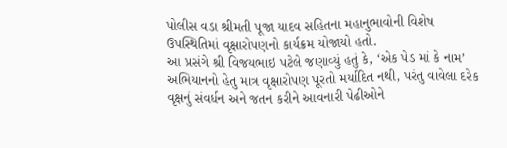પોલીસ વડા શ્રીમતી પૂજા યાદવ સહિતના મહાનુભાવોની વિશેષ ઉપસ્થિતિમાં વૃક્ષારોપણનો કાર્યક્રમ યોજાયો હતો.
આ પ્રસંગે શ્રી વિજયભાઇ પટેલે જણાવ્યું હતું કે, ‘એક પેડ માં કે નામ’ અભિયાનનો હેતુ માત્ર વૃક્ષારોપણ પૂરતો મર્યાદિત નથી, પરંતુ વાવેલા દરેક વૃક્ષનું સંવર્ધન અને જતન કરીને આવનારી પેઢીઓને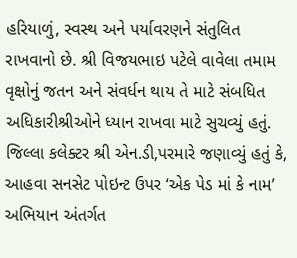હરિયાળું, સ્વસ્થ અને પર્યાવરણને સંતુલિત રાખવાનો છે. શ્રી વિજયભાઇ પટેલે વાવેલા તમામ વૃક્ષોનું જતન અને સંવર્ધન થાય તે માટે સંબધિત અધિકારીશ્રીઓને ધ્યાન રાખવા માટે સુચવ્યું હતું.
જિલ્લા કલેક્ટર શ્રી એન.ડી,પરમારે જણાવ્યું હતું કે, આહવા સનસેટ પોઇન્ટ ઉપર ‘એક પેડ માં કે નામ’ અભિયાન અંતર્ગત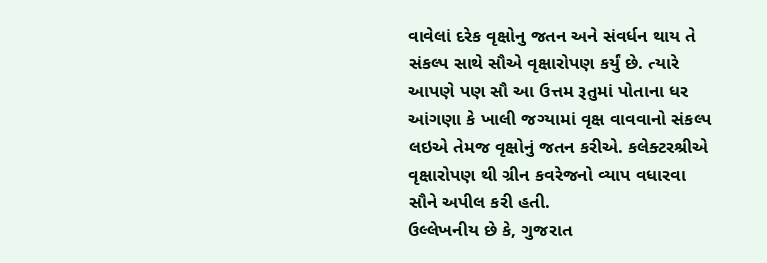વાવેલાં દરેક વૃક્ષોનુ જતન અને સંવર્ધન થાય તે સંકલ્પ સાથે સૌએ વૃક્ષારોપણ કર્યું છે. ત્યારે આપણે પણ સૌ આ ઉત્તમ રૂતુમાં પોતાના ધર આંગણા કે ખાલી જગ્યામાં વૃક્ષ વાવવાનો સંકલ્પ લઇએ તેમજ વૃક્ષોનું જતન કરીએ. કલેક્ટરશ્રીએ વૃક્ષારોપણ થી ગ્રીન કવરેજનો વ્યાપ વધારવા સૌને અપીલ કરી હતી.
ઉલ્લેખનીય છે કે, ગુજરાત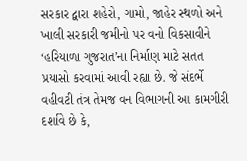સરકાર દ્વારા શહેરો, ગામો, જાહેર સ્થળો અને ખાલી સરકારી જમીનો પર વનો વિકસાવીને ‘હરિયાળા ગુજરાત’ના નિર્માણ માટે સતત પ્રયાસો કરવામાં આવી રહ્યા છે. જે સંદર્ભે વહીવટી તંત્ર તેમજ વન વિભાગની આ કામગીરી દર્શાવે છે કે,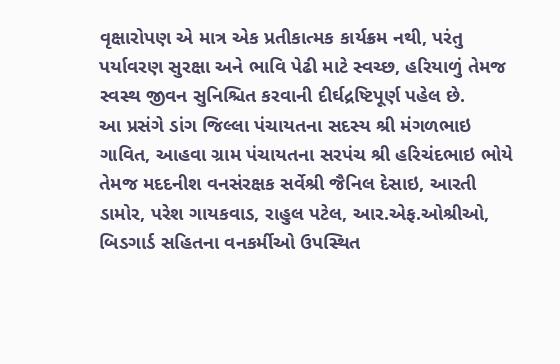વૃક્ષારોપણ એ માત્ર એક પ્રતીકાત્મક કાર્યક્રમ નથી, પરંતુ પર્યાવરણ સુરક્ષા અને ભાવિ પેઢી માટે સ્વચ્છ, હરિયાળું તેમજ સ્વસ્થ જીવન સુનિશ્ચિત કરવાની દીર્ઘદ્રષ્ટિપૂર્ણ પહેલ છે.
આ પ્રસંગે ડાંગ જિલ્લા પંચાયતના સદસ્ય શ્રી મંગળભાઇ ગાવિત, આહવા ગ્રામ પંચાયતના સરપંચ શ્રી હરિચંદભાઇ ભોયે તેમજ મદદનીશ વનસંરક્ષક સર્વેશ્રી જૈનિલ દેસાઇ, આરતી ડામોર, પરેશ ગાયકવાડ, રાહુલ પટેલ, આર.એફ.ઓશ્રીઓ, બિડગાર્ડ સહિતના વનકર્મીઓ ઉપસ્થિત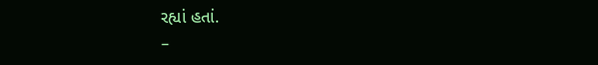રહ્યાં હતાં.
–